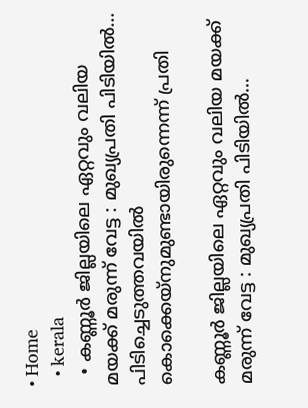• Home
  • kerala
  • കണ്ണൂർ ജില്ലയിലെ ഏറ്റവും വലിയ മയക്ക്‌ മരുന്ന് വേട്ട : മുഖ്യപ്രതി പിടിയിൽ… പിടിച്ചെടുത്തവയിൽ കൊക്കെയ്നുമുണ്ടായിരുന്നെന്ന് പ്രതി

കണ്ണൂർ ജില്ലയിലെ ഏറ്റവും വലിയ മയക്ക്‌ മരുന്ന് വേട്ട : മുഖ്യപ്രതി പിടിയിൽ…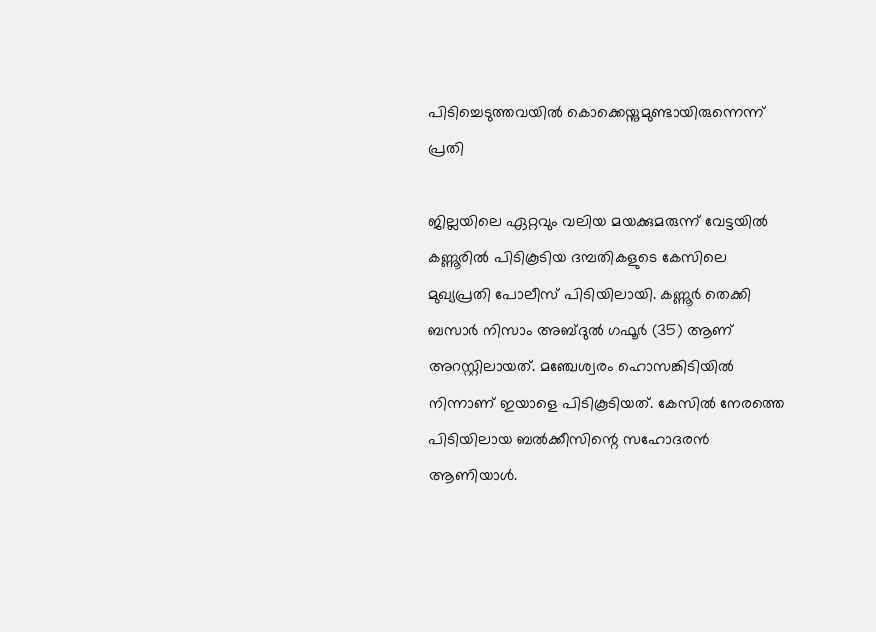പിടിച്ചെടുത്തവയിൽ കൊക്കെയ്നുമുണ്ടായിരുന്നെന്ന് പ്രതി

ജില്ലയിലെ ഏറ്റവും വലിയ മയക്കുമരുന്ന് വേട്ടയിൽ കണ്ണൂരില്‍ പിടികൂടിയ ദമ്പതികളുടെ കേസിലെ മുഖ്യപ്രതി പോലീസ് പിടിയിലായി. കണ്ണൂര്‍ തെക്കി ബസാര്‍ നിസാം അബ്ദുല്‍ ഗഫൂര്‍ (35) ആണ് അറസ്റ്റിലായത്. മഞ്ചേശ്വരം ഹൊസങ്കിടിയിൽ നിന്നാണ് ഇയാളെ പിടികൂടിയത്. കേസിൽ നേരത്തെ പിടിയിലായ ബൽക്കീസിന്റെ സഹോദരൻ ആണിയാൾ.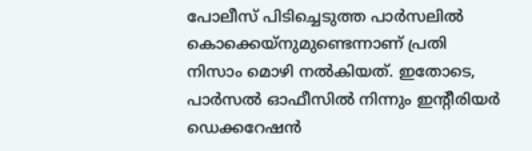പോലീസ് പിടിച്ചെടുത്ത പാർസലിൽ കൊക്കെയ്നുമുണ്ടെന്നാണ് പ്രതി നിസാം മൊഴി നൽകിയത്. ഇതോടെ, പാർസൽ ഓഫീസിൽ നിന്നും ഇന്റീരിയർ ഡെക്കറേഷൻ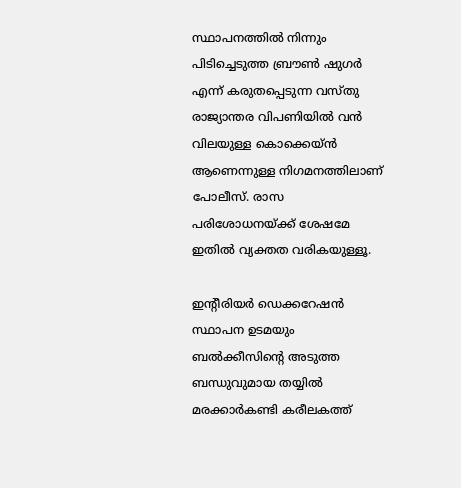സ്ഥാപനത്തിൽ നിന്നും പിടിച്ചെടുത്ത ബ്രൗൺ ഷുഗർ എന്ന് കരുതപ്പെടുന്ന വസ്തു രാജ്യാന്തര വിപണിയിൽ വൻ വിലയുള്ള കൊക്കെയ്ൻ ആണെന്നുള്ള നിഗമനത്തിലാണ് പോലീസ്. രാസ പരിശോധനയ്ക്ക് ശേഷമേ ഇതിൽ വ്യക്തത വരികയുള്ളൂ.

ഇന്റീരിയർ ഡെക്കറേഷൻ സ്ഥാപന ഉടമയും ബൽക്കീസിന്റെ അടുത്ത ബന്ധുവുമായ തയ്യിൽ മരക്കാർകണ്ടി കരീലകത്ത്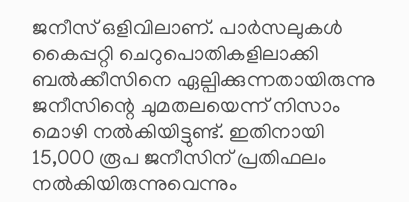ജനീസ് ഒളിവിലാണ്. പാർസലുകൾ കൈപ്പറ്റി ചെറുപൊതികളിലാക്കി ബൽക്കീസിനെ ഏല്പിക്കുന്നതായിരുന്നു ജനീസിന്റെ ചുമതലയെന്ന് നിസാം മൊഴി നൽകിയിട്ടുണ്ട്. ഇതിനായി 15,000 രൂപ ജനീസിന് പ്രതിഫലം നൽകിയിരുന്നുവെന്നും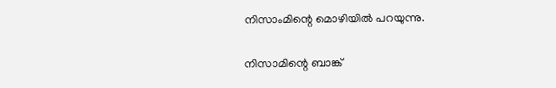നിസാംമിന്റെ മൊഴിയിൽ പറയുന്നു.

നിസാമിന്റെ ബാങ്ക്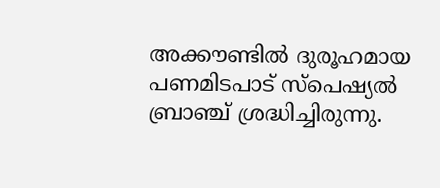അക്കൗണ്ടിൽ ദുരൂഹമായ പണമിടപാട് സ്പെഷ്യൽ ബ്രാഞ്ച് ശ്രദ്ധിച്ചിരുന്നു.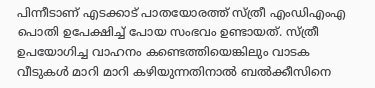പിന്നീടാണ് എടക്കാട് പാതയോരത്ത് സ്ത്രീ എംഡിഎംഎ പൊതി ഉപേക്ഷിച്ച് പോയ സംഭവം ഉണ്ടായത്. സ്ത്രീ ഉപയോഗിച്ച വാഹനം കണ്ടെത്തിയെങ്കിലും വാടക വീടുകൾ മാറി മാറി കഴിയുന്നതിനാൽ ബൽക്കീസിനെ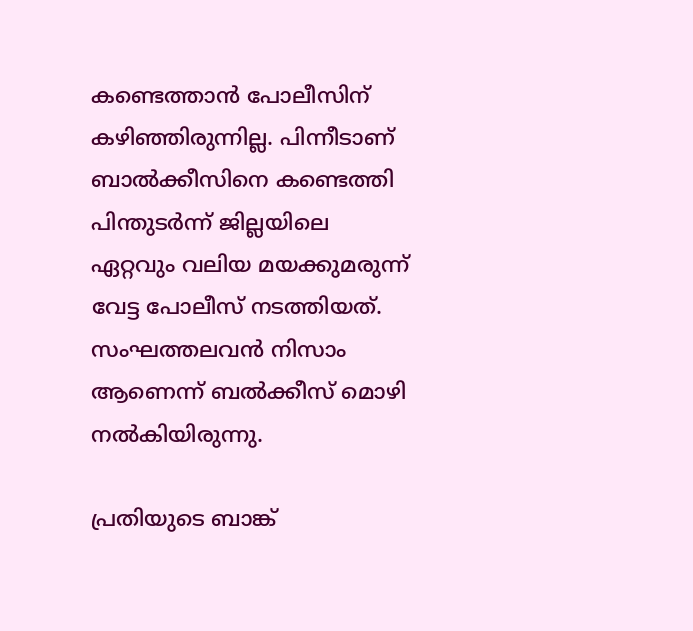കണ്ടെത്താൻ പോലീസിന് കഴിഞ്ഞിരുന്നില്ല. പിന്നീടാണ് ബാൽക്കീസിനെ കണ്ടെത്തി പിന്തുടർന്ന് ജില്ലയിലെ ഏറ്റവും വലിയ മയക്കുമരുന്ന് വേട്ട പോലീസ് നടത്തിയത്. സംഘത്തലവൻ നിസാം ആണെന്ന് ബൽക്കീസ് മൊഴി നൽകിയിരുന്നു.

പ്രതിയുടെ ബാങ്ക്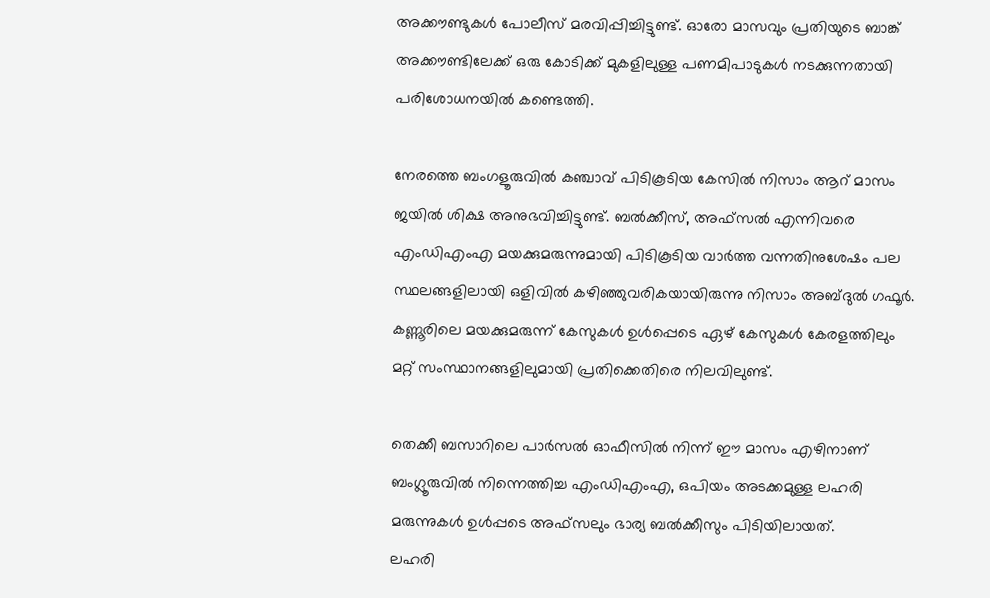അക്കൗണ്ടുകള്‍ പോലീസ് മരവിപ്പിച്ചിട്ടുണ്ട്. ഓരോ മാസവും പ്രതിയുടെ ബാങ്ക് അക്കൗണ്ടിലേക്ക് ഒരു കോടിക്ക് മുകളിലുള്ള പണമിപാടുകള്‍ നടക്കുന്നതായി പരിശോധനയില്‍ കണ്ടെത്തി.

നേരത്തെ ബംഗളൂരുവില്‍ കഞ്ചാവ് പിടികൂടിയ കേസില്‍ നിസാം ആറ് മാസം ജയില്‍ ശിക്ഷ അനുഭവിച്ചിട്ടുണ്ട്. ബല്‍ക്കീസ്, അഫ്‌സല്‍ എന്നിവരെ എംഡിഎംഎ മയക്കുമരുന്നുമായി പിടികൂടിയ വാര്‍ത്ത വന്നതിനുശേഷം പല സ്ഥലങ്ങളിലായി ഒളിവില്‍ കഴിഞ്ഞുവരികയായിരുന്നു നിസാം അബ്ദുല്‍ ഗഫൂര്‍. കണ്ണൂരിലെ മയക്കുമരുന്ന് കേസുകള്‍ ഉള്‍പ്പെടെ ഏഴ് കേസുകള്‍ കേരളത്തിലും മറ്റ് സംസ്ഥാനങ്ങളിലുമായി പ്രതിക്കെതിരെ നിലവിലുണ്ട്.

തെക്കീ ബസാറിലെ പാർസൽ ഓഫീസിൽ നിന്ന് ഈ മാസം എഴിനാണ് ബംഗ്ലൂരുവിൽ നിന്നെത്തിച്ച എംഡിഎംഎ, ഒപിയം അടക്കമുള്ള ലഹരി മരുന്നുകൾ ഉൾപ്പടെ അഫ്സലും ഭാര്യ ബൽക്കീസും പിടിയിലായത്.
ലഹരി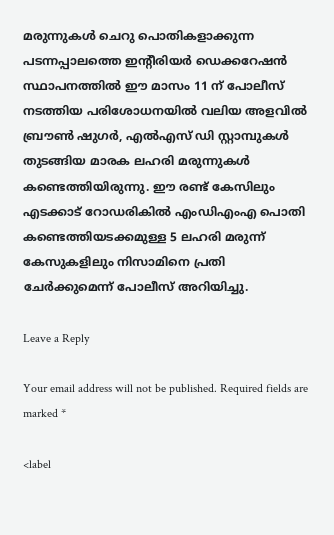മരുന്നുകൾ ചെറു പൊതികളാക്കുന്ന പടന്നപ്പാലത്തെ ഇന്റീരിയർ ഡെക്കറേഷൻ സ്ഥാപനത്തിൽ ഈ മാസം 11 ന് പോലീസ് നടത്തിയ പരിശോധനയിൽ വലിയ അളവിൽ ബ്രൗൺ ഷുഗർ, എൽഎസ് ഡി സ്റ്റാമ്പുകൾ തുടങ്ങിയ മാരക ലഹരി മരുന്നുകൾ കണ്ടെത്തിയിരുന്നു. ഈ രണ്ട് കേസിലും എടക്കാട് റോഡരികിൽ എംഡിഎംഎ പൊതി കണ്ടെത്തിയടക്കമുള്ള 5 ലഹരി മരുന്ന് കേസുകളിലും നിസാമിനെ പ്രതി ചേർക്കുമെന്ന് പോലീസ് അറിയിച്ചു.

Leave a Reply

Your email address will not be published. Required fields are marked *

<label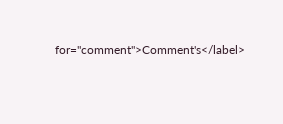for="comment">Comment's</label>